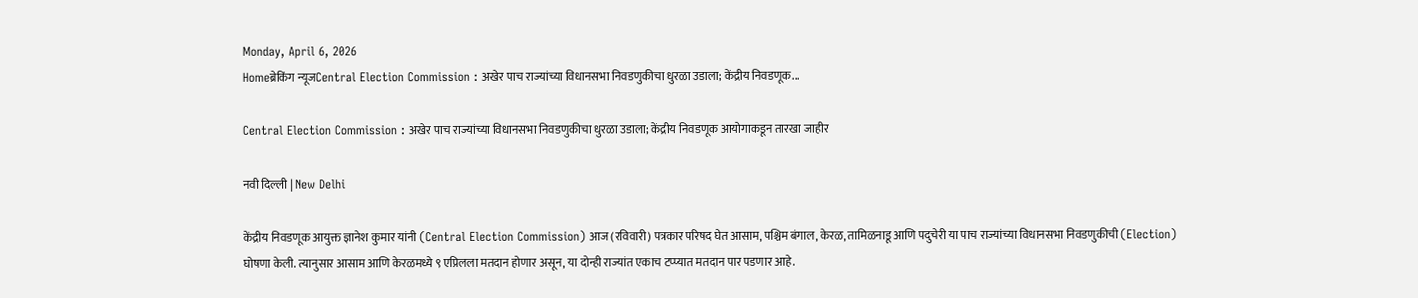Monday, April 6, 2026
Homeब्रेकिंग न्यूजCentral Election Commission : अखेर पाच राज्यांच्या विधानसभा निवडणुकीचा धुरळा उडाला; केंद्रीय निवडणूक...

Central Election Commission : अखेर पाच राज्यांच्या विधानसभा निवडणुकीचा धुरळा उडाला; केंद्रीय निवडणूक आयोगाकडून तारखा जाहीर

नवी दिल्ली | New Delhi

केंद्रीय निवडणूक आयुक्त ज्ञानेश कुमार यांनी (Central Election Commission) आज (रविवारी) पत्रकार परिषद घेत आसाम, पश्चिम बंगाल, केरळ, तामिळनाडू आणि पदुचेरी या पाच राज्यांच्या विधानसभा निवडणुकीची (Election) घोषणा केली. त्यानुसार आसाम आणि केरळमध्ये ९ एप्रिलला मतदान होणार असून, या दोन्ही राज्यांत एकाच टप्प्यात मतदान पार पडणार आहे.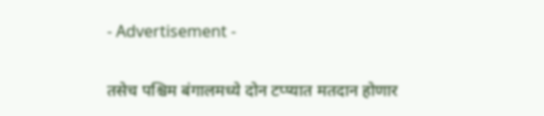- Advertisement -

तसेच पश्चिम बंगालमध्ये दोन टप्प्यात मतदान होणार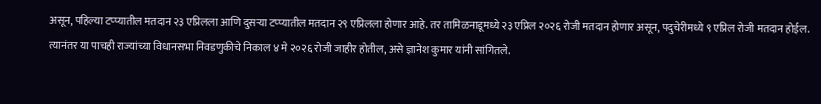असून, पहिल्या टप्प्यातील मतदान २३ एप्रिलला आणि दुसऱ्या टप्प्यातील मतदान २९ एप्रिलला होणार आहे. तर तामिळनाडूमध्ये २३ एप्रिल २०२६ रोजी मतदान होणार असून, पदुचेरीमध्ये ९ एप्रिल रोजी मतदान होईल. त्यानंतर या पाचही राज्यांच्या विधानसभा निवडणुकीचे निकाल ४ मे २०२६ रोजी जाहीर होतील, असे ज्ञानेश कुमार यांनी सांगितले.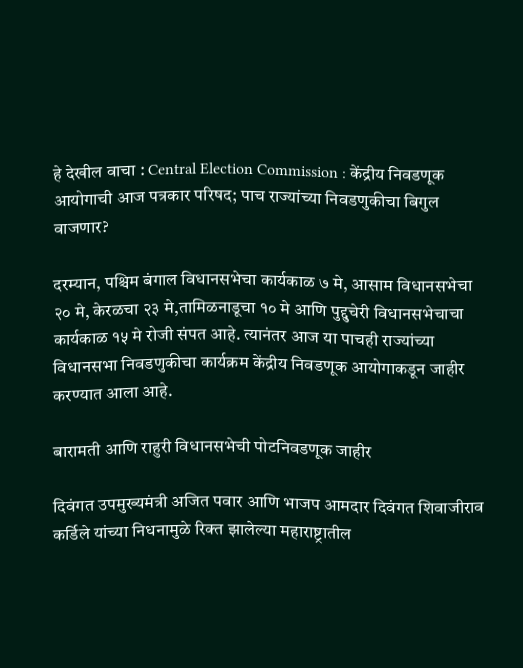हे देखील वाचा : Central Election Commission : केंद्रीय निवडणूक आयोगाची आज पत्रकार परिषद; पाच राज्यांच्या निवडणुकीचा बिगुल वाजणार?

दरम्यान, पश्चिम बंगाल विधानसभेचा कार्यकाळ ७ मे, आसाम विधानसभेचा २० मे, केरळचा २३ मे,तामिळनाडूचा १० मे आणि पुद्दुचेरी विधानसभेचाचा कार्यकाळ १५ मे रोजी संपत आहे. त्यानंतर आज या पाचही राज्यांच्या विधानसभा निवडणुकीचा कार्यक्रम केंद्रीय निवडणूक आयोगाकडून जाहीर करण्यात आला आहे.

बारामती आणि राहुरी विधानसभेची पोटनिवडणूक जाहीर

दिवंगत उपमुख्यमंत्री अजित पवार आणि भाजप आमदार दिवंगत शिवाजीराव कर्डिले यांच्या निधनामुळे रिक्त झालेल्या महाराष्ट्रातील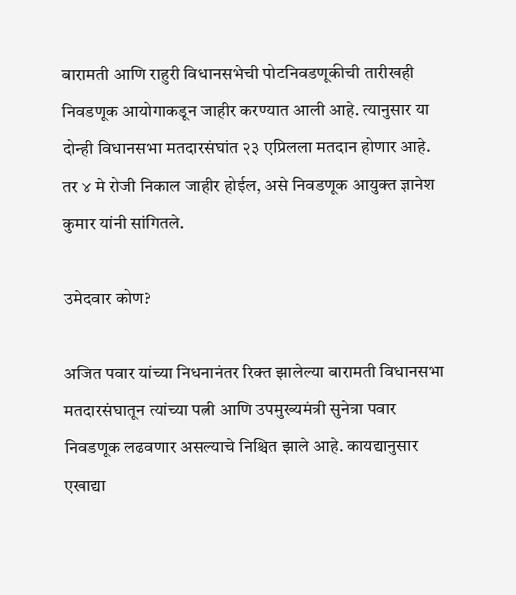बारामती आणि राहुरी विधानसभेची पोटनिवडणूकीची तारीखही निवडणूक आयोगाकडून जाहीर करण्यात आली आहे. त्यानुसार या दोन्ही विधानसभा मतदारसंघांत २३ एप्रिलला मतदान होणार आहे. तर ४ मे रोजी निकाल जाहीर होईल, असे निवडणूक आयुक्त ज्ञानेश कुमार यांनी सांगितले.

उमेदवार कोण?

अजित पवार यांच्या निधनानंतर रिक्त झालेल्या बारामती विधानसभा मतदारसंघातून त्यांच्या पत्नी आणि उपमुख्यमंत्री सुनेत्रा पवार निवडणूक लढवणार असल्याचे निश्चित झाले आहे. कायद्यानुसार एखाद्या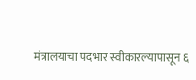मंत्रालयाचा पदभार स्वीकारल्यापासून ६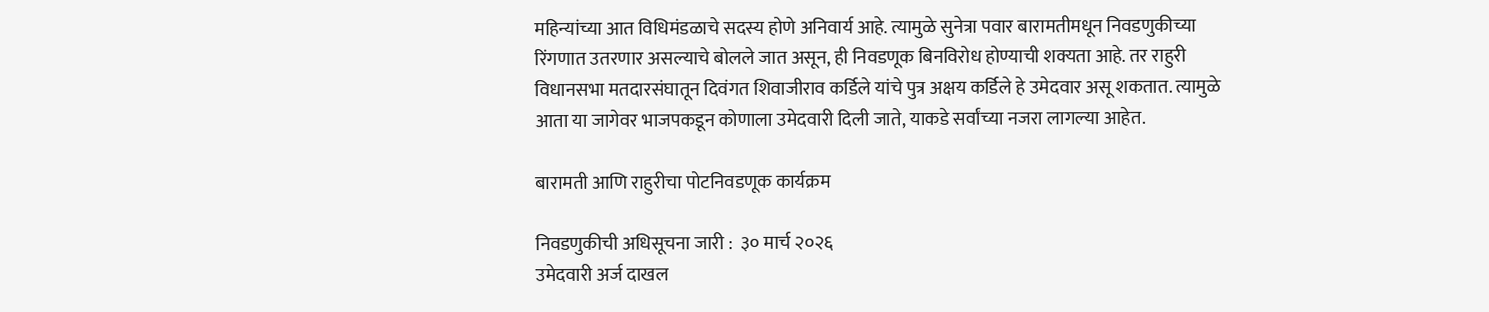महिन्यांच्या आत विधिमंडळाचे सदस्य होणे अनिवार्य आहे. त्यामुळे सुनेत्रा पवार बारामतीमधून निवडणुकीच्या रिंगणात उतरणार असल्याचे बोलले जात असून, ही निवडणूक बिनविरोध होण्याची शक्यता आहे. तर राहुरी विधानसभा मतदारसंघातून दिवंगत शिवाजीराव कर्डिले यांचे पुत्र अक्षय कर्डिले हे उमेदवार असू शकतात. त्यामुळे आता या जागेवर भाजपकडून कोणाला उमेदवारी दिली जाते, याकडे सर्वांच्या नजरा लागल्या आहेत.

बारामती आणि राहुरीचा पोटनिवडणूक कार्यक्रम

निवडणुकीची अधिसूचना जारी :  ३० मार्च २०२६
उमेदवारी अर्ज दाखल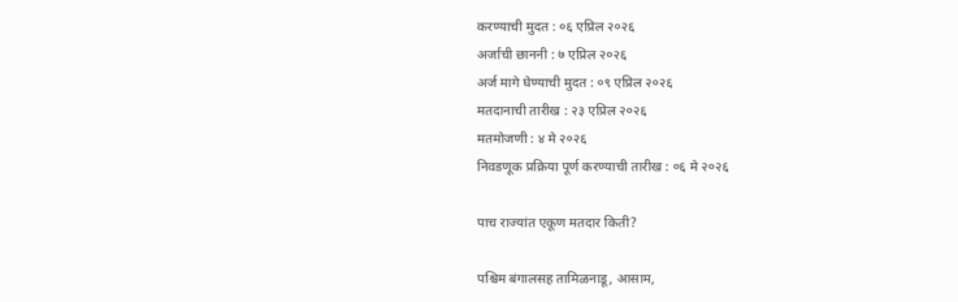करण्याची मुदत : ०६ एप्रिल २०२६
अर्जांची छाननी : ७ एप्रिल २०२६
अर्ज मागे घेण्याची मुदत : ०९ एप्रिल २०२६
मतदानाची तारीख : २३ एप्रिल २०२६
मतमोजणी : ४ मे २०२६
निवडणूक प्रक्रिया पूर्ण करण्याची तारीख : ०६ मे २०२६

पाच राज्यांत एकूण मतदार किती?

पश्चिम बंगालसह तामिळनाडू, आसाम,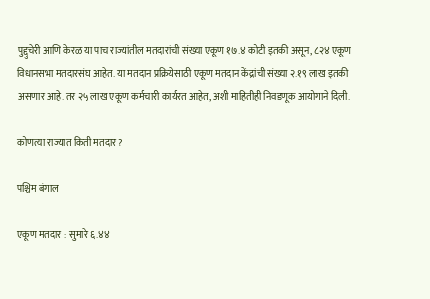पुद्दुचेरी आणि केरळ या पाच राज्यांतील मतदारांची संख्या एकूण १७.४ कोटी इतकी असून, ८२४ एकूण विधानसभा मतदारसंघ आहेत. या मतदान प्रक्रियेसाठी एकूण मतदान केंद्रांची संख्या २.१९ लाख इतकी असणार आहे. तर २५ लाख एकूण कर्मचारी कार्यरत आहेत, अशी माहितीही निवडणूक आयोगाने दिली.

कोणत्या राज्यात किती मतदार?

पश्चिम बंगाल

एकूण मतदार : सुमारे ६.४४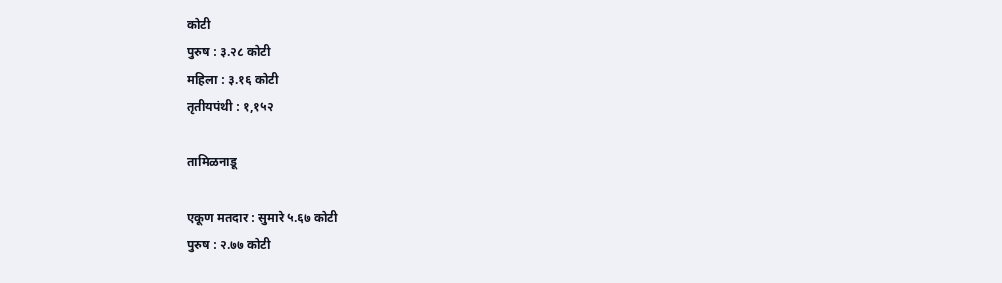कोटी
पुरुष : ३.२८ कोटी
महिला : ३.१६ कोटी
तृतीयपंथी : १,१५२

तामिळनाडू

एकूण मतदार : सुमारे ५.६७ कोटी
पुरुष : २.७७ कोटी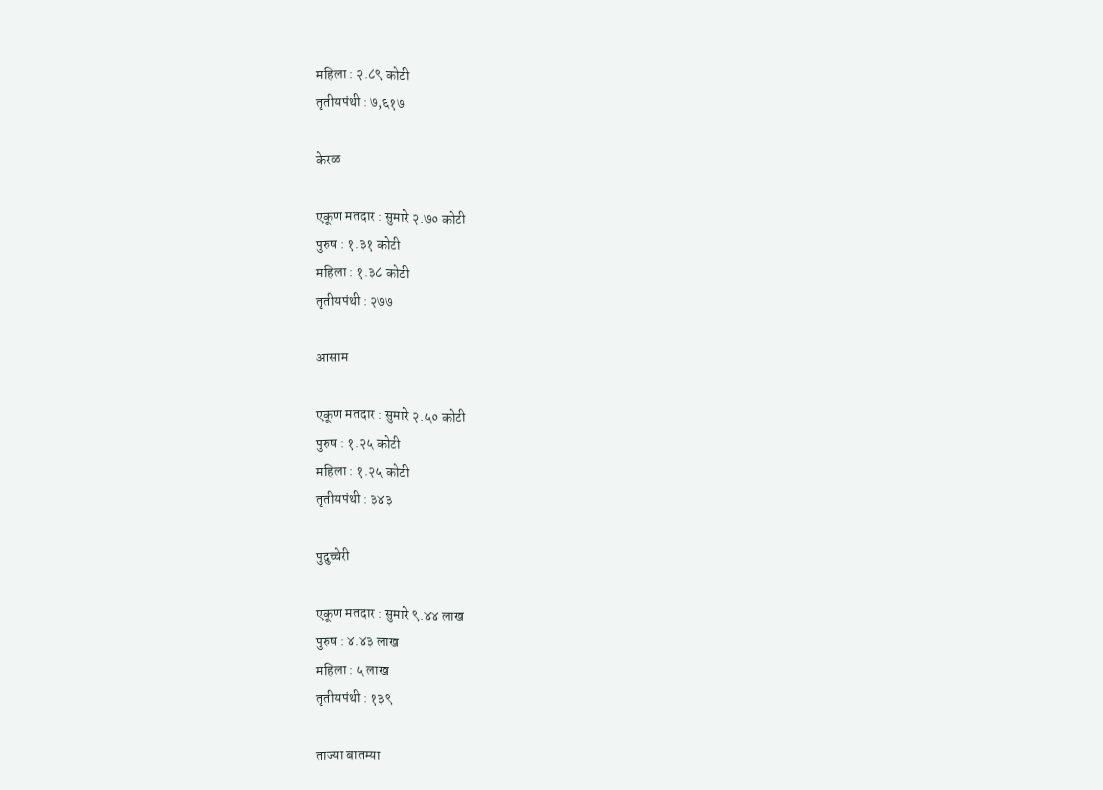महिला : २.८९ कोटी
तृतीयपंथी : ७,६१७

केरळ

एकूण मतदार : सुमारे २.७० कोटी
पुरुष : १.३१ कोटी
महिला : १.३८ कोटी
तृतीयपंथी : २७७

आसाम

एकूण मतदार : सुमारे २.५० कोटी
पुरुष : १.२५ कोटी
महिला : १.२५ कोटी
तृतीयपंथी : ३४३

पुदुच्चेरी

एकूण मतदार : सुमारे ९.४४ लाख
पुरुष : ४.४३ लाख
महिला : ५ लाख
तृतीयपंथी : १३९

ताज्या बातम्या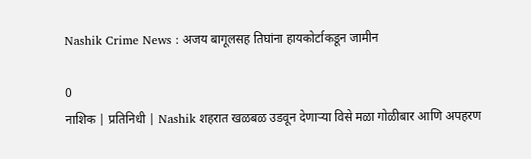Nashik Crime News : अजय बागूलसह तिघांना हायकोर्टाकडून जामीन

0
नाशिक | प्रतिनिधी | Nashik शहरात खळबळ उडवून देणाऱ्या विसे मळा गोळीबार आणि अपहरण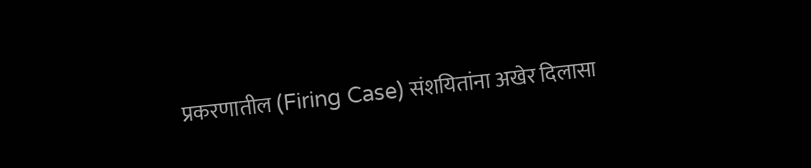प्रकरणातील (Firing Case) संशयितांना अखेर दिलासा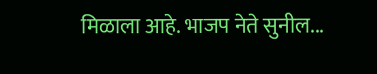मिळाला आहे. भाजप नेते सुनील...